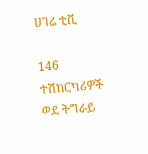ሀገሬ ቲቪ

146 ተሽከርካሪዎች ወደ ትግራይ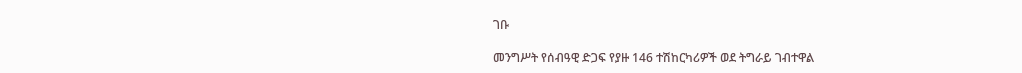ገቡ

መንግሥት የሰብዓዊ ድጋፍ የያዙ 146 ተሽከርካሪዎች ወደ ትግራይ ገብተዋል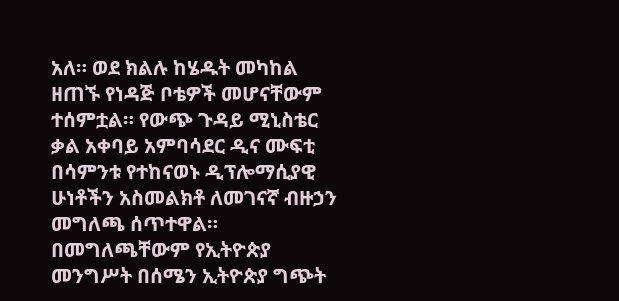አለ። ወደ ክልሉ ከሄዱት መካከል ዘጠኙ የነዳጅ ቦቴዎች መሆናቸውም ተሰምቷል። የውጭ ጉዳይ ሚኒስቴር ቃል አቀባይ አምባሳደር ዲና ሙፍቲ በሳምንቱ የተከናወኑ ዲፕሎማሲያዊ ሁነቶችን አስመልክቶ ለመገናኛ ብዙኃን መግለጫ ሰጥተዋል። በመግለጫቸውም የኢትዮጵያ መንግሥት በሰሜን ኢትዮጵያ ግጭት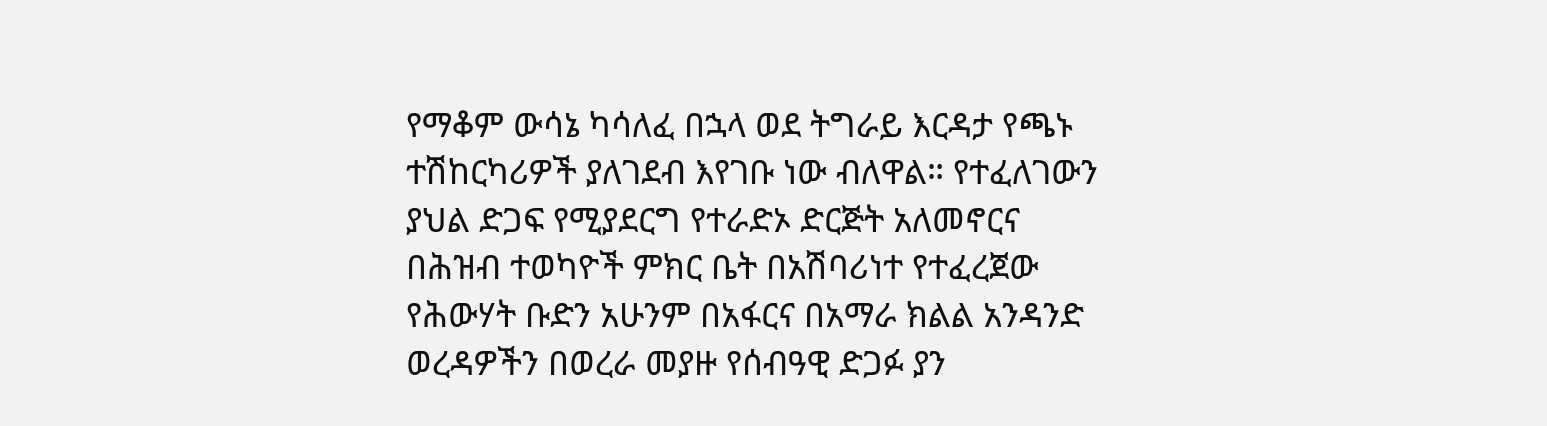የማቆም ውሳኔ ካሳለፈ በኋላ ወደ ትግራይ እርዳታ የጫኑ ተሽከርካሪዎች ያለገደብ እየገቡ ነው ብለዋል። የተፈለገውን ያህል ድጋፍ የሚያደርግ የተራድኦ ድርጅት አለመኖርና በሕዝብ ተወካዮች ምክር ቤት በአሽባሪነተ የተፈረጀው የሕውሃት ቡድን አሁንም በአፋርና በአማራ ክልል አንዳንድ ወረዳዎችን በወረራ መያዙ የሰብዓዊ ድጋፉ ያን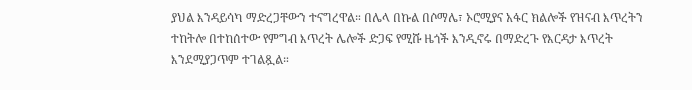ያህል እንዳይሳካ ማድረጋቸውን ተናግረዋል። በሌላ በኩል በሶማሌ፣ ኦሮሚያና አፋር ክልሎች የዝናብ እጥረትን ተከትሎ በተከሰተው የምግብ እጥረት ሌሎች ድጋፍ የሚሹ ዜጎች እንዲኖሩ በማድረጉ የእርዳታ እጥረት እንደሚያጋጥም ተገልጿል።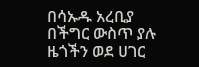በሳኡዱ አረቢያ በችግር ውስጥ ያሉ ዜጎችን ወደ ሀገር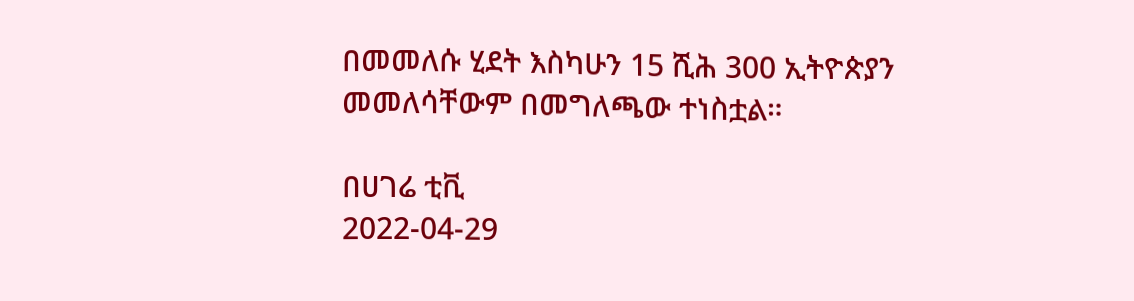በመመለሱ ሂደት እስካሁን 15 ሺሕ 300 ኢትዮጵያን መመለሳቸውም በመግለጫው ተነስቷል።

በሀገሬ ቲቪ
2022-04-29